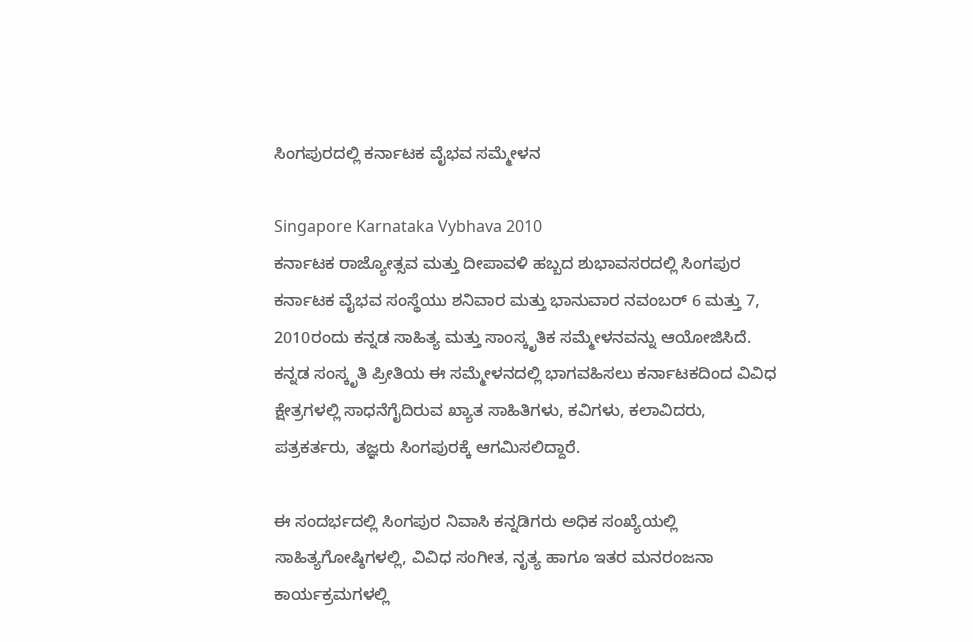ಸಿಂಗಪುರದಲ್ಲಿ ಕರ್ನಾಟಕ ವೈಭವ ಸಮ್ಮೇಳನ

Singapore Karnataka Vybhava 2010
ಕರ್ನಾಟಕ ರಾಜ್ಯೋತ್ಸವ ಮತ್ತು ದೀಪಾವಳಿ ಹಬ್ಬದ ಶುಭಾವಸರದಲ್ಲಿ ಸಿಂಗಪುರ ಕರ್ನಾಟಕ ವೈಭವ ಸಂಸ್ಥೆಯು ಶನಿವಾರ ಮತ್ತು ಭಾನುವಾರ ನವಂಬರ್ 6 ಮತ್ತು 7, 2010ರಂದು ಕನ್ನಡ ಸಾಹಿತ್ಯ ಮತ್ತು ಸಾಂಸ್ಕೃತಿಕ ಸಮ್ಮೇಳನವನ್ನು ಆಯೋಜಿಸಿದೆ. ಕನ್ನಡ ಸಂಸ್ಕೃತಿ ಪ್ರೀತಿಯ ಈ ಸಮ್ಮೇಳನದಲ್ಲಿ ಭಾಗವಹಿಸಲು ಕರ್ನಾಟಕದಿಂದ ವಿವಿಧ ಕ್ಷೇತ್ರಗಳಲ್ಲಿ ಸಾಧನೆಗೈದಿರುವ ಖ್ಯಾತ ಸಾಹಿತಿಗಳು, ಕವಿಗಳು, ಕಲಾವಿದರು, ಪತ್ರಕರ್ತರು, ತಜ್ಞರು ಸಿಂಗಪುರಕ್ಕೆ ಆಗಮಿಸಲಿದ್ದಾರೆ.

ಈ ಸಂದರ್ಭದಲ್ಲಿ ಸಿಂಗಪುರ ನಿವಾಸಿ ಕನ್ನಡಿಗರು ಅಧಿಕ ಸಂಖ್ಯೆಯಲ್ಲಿ ಸಾಹಿತ್ಯಗೋಷ್ಠಿಗಳಲ್ಲಿ, ವಿವಿಧ ಸಂಗೀತ, ನೃತ್ಯ ಹಾಗೂ ಇತರ ಮನರಂಜನಾ ಕಾರ್ಯಕ್ರಮಗಳಲ್ಲಿ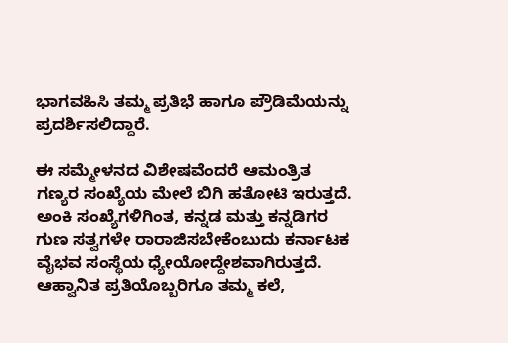ಭಾಗವಹಿಸಿ ತಮ್ಮ ಪ್ರತಿಭೆ ಹಾಗೂ ಪ್ರೌಡಿಮೆಯನ್ನು ಪ್ರದರ್ಶಿಸಲಿದ್ದಾರೆ.

ಈ ಸಮ್ಮೇಳನದ ವಿಶೇಷವೆಂದರೆ ಆಮಂತ್ರಿತ ಗಣ್ಯರ ಸಂಖ್ಯೆಯ ಮೇಲೆ ಬಿಗಿ ಹತೋಟಿ ಇರುತ್ತದೆ. ಅಂಕಿ ಸಂಖ್ಯೆಗಳಿಗಿಂತ, ಕನ್ನಡ ಮತ್ತು ಕನ್ನಡಿಗರ ಗುಣ ಸತ್ವಗಳೇ ರಾರಾಜಿಸಬೇಕೆಂಬುದು ಕರ್ನಾಟಕ ವೈಭವ ಸಂಸ್ಥೆಯ ಧ್ಯೇಯೋದ್ದೇಶವಾಗಿರುತ್ತದೆ. ಆಹ್ವಾನಿತ ಪ್ರತಿಯೊಬ್ಬರಿಗೂ ತಮ್ಮ ಕಲೆ,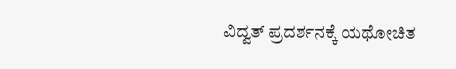ವಿದ್ವತ್ ಪ್ರದರ್ಶನಕ್ಕೆ ಯಥೋಚಿತ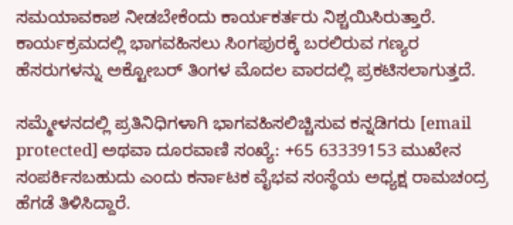ಸಮಯಾವಕಾಶ ನೀಡಬೇಕೆಂದು ಕಾರ್ಯಕರ್ತರು ನಿಶ್ಚಯಿಸಿರುತ್ತಾರೆ. ಕಾರ್ಯಕ್ರಮದಲ್ಲಿ ಭಾಗವಹಿಸಲು ಸಿಂಗಪುರಕ್ಕೆ ಬರಲಿರುವ ಗಣ್ಯರ ಹೆಸರುಗಳನ್ನು ಅಕ್ಟೋಬರ್ ತಿಂಗಳ ಮೊದಲ ವಾರದಲ್ಲಿ ಪ್ರಕಟಿಸಲಾಗುತ್ತದೆ.

ಸಮ್ಮೇಳನದಲ್ಲಿ ಪ್ರತಿನಿಧಿಗಳಾಗಿ ಭಾಗವಹಿಸಲಿಚ್ಚಿಸುವ ಕನ್ನಡಿಗರು [email protected] ಅಥವಾ ದೂರವಾಣಿ ಸಂಖ್ಯೆ: +65 63339153 ಮುಖೇನ ಸಂಪರ್ಕಿಸಬಹುದು ಎಂದು ಕರ್ನಾಟಕ ವೈಭವ ಸಂಸ್ಥೆಯ ಅಧ್ಯಕ್ಷ ರಾಮಚಂದ್ರ ಹೆಗಡೆ ತಿಳಿಸಿದ್ದಾರೆ.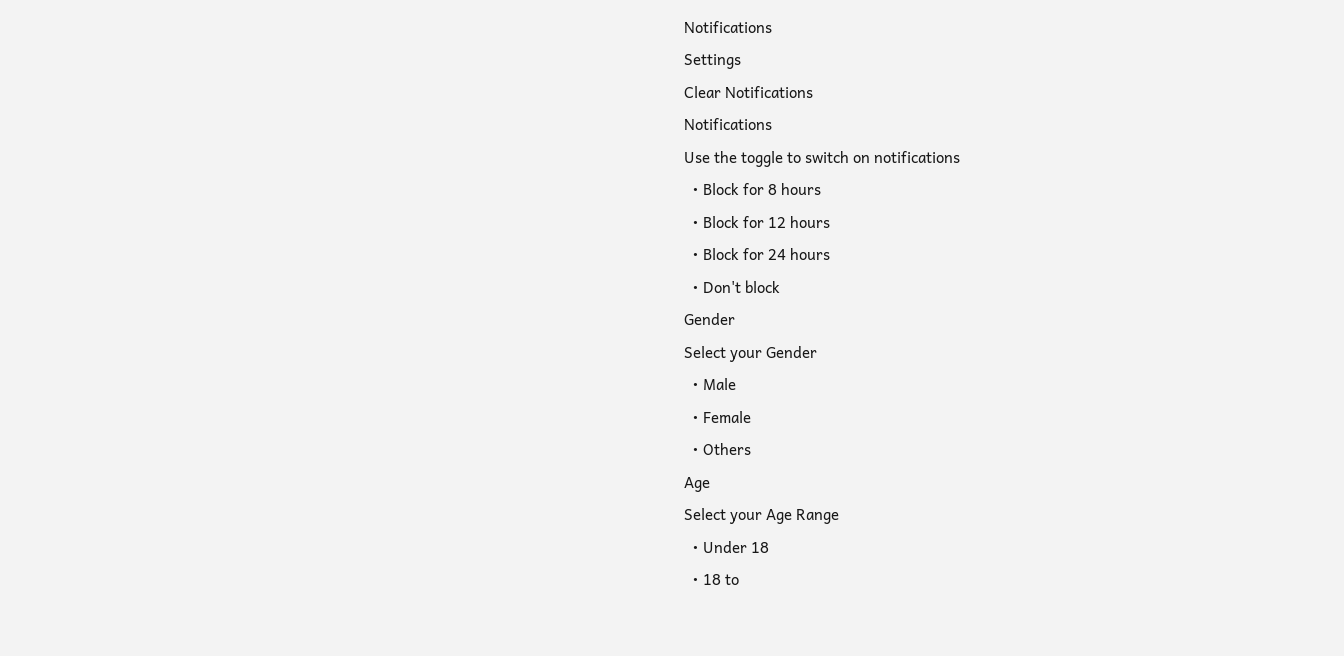Notifications
Settings
Clear Notifications
Notifications
Use the toggle to switch on notifications
  • Block for 8 hours
  • Block for 12 hours
  • Block for 24 hours
  • Don't block
Gender
Select your Gender
  • Male
  • Female
  • Others
Age
Select your Age Range
  • Under 18
  • 18 to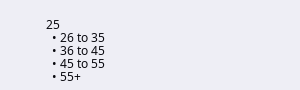25
  • 26 to 35
  • 36 to 45
  • 45 to 55
  • 55+